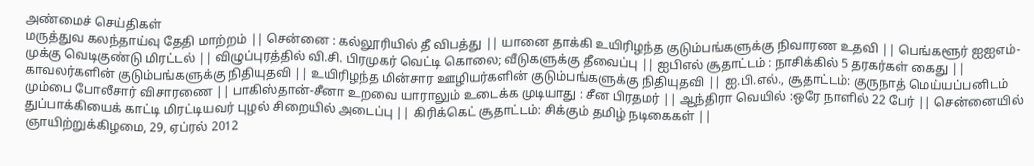அண்மைச் செய்திகள்
மருத்துவ கலந்தாய்வு தேதி மாற்றம் || சென்னை : கல்லூரியில் தீ விபத்து || யானை தாக்கி உயிரிழந்த குடும்பங்களுக்கு நிவாரண உதவி || பெங்களூர் ஐஐஎம்-முக்கு வெடிகுண்டு மிரட்டல் || விழுப்புரத்தில் வி.சி. பிரமுகர் வெட்டி கொலை; வீடுகளுக்கு தீவைப்பு || ஐபிஎல் சூதாட்டம் : நாசிக்கில் 5 தரகர்கள் கைது || காவலர்களின் குடும்பங்களுக்கு நிதியுதவி || உயிரிழந்த மின்சார ஊழியர்களின் குடும்பங்களுக்கு நிதியுதவி || ஐ.பி.எல்., சூதாட்டம்: குருநாத் மெய்யப்பனிடம் மும்பை போலீசார் விசாரணை || பாகிஸ்தான்-சீனா உறவை யாராலும் உடைக்க முடியாது : சீன பிரதமர் || ஆந்திரா வெயில் :ஒரே நாளில் 22 பேர் || சென்னையில் துப்பாக்கியைக் காட்டி மிரட்டியவர் புழல் சிறையில் அடைப்பு || கிரிக்கெட் சூதாட்டம்: சிக்கும் தமிழ் நடிகைகள் ||
ஞாயிற்றுக்கிழமை, 29, ஏப்ரல் 2012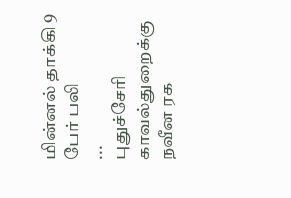மின்னல் தாக்கி 9 பேர் பலி
...
புதுச்சேரி காவல்துறைக்கு நவீன ரக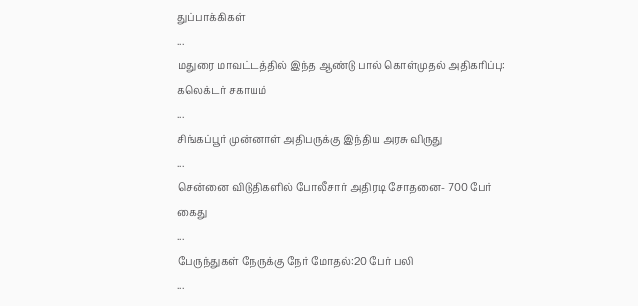துப்பாக்கிகள்
...
மதுரை மாவட்டத்தில் இந்த ஆண்டு பால் கொள்முதல் அதிகரிப்பு: கலெக்டர் சகாயம்
...
சிங்கப்பூர் முன்னாள் அதிபருக்கு இந்திய அரசு விருது
...
சென்னை விடுதிகளில் போலீசார் அதிரடி சோதனை- 700 பேர் கைது
...
பேருந்துகள் நேருக்கு நேர் மோதல்:20 பேர் பலி
...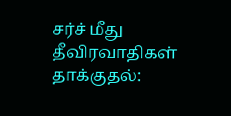சர்ச் மீது தீவிரவாதிகள் தாக்குதல்: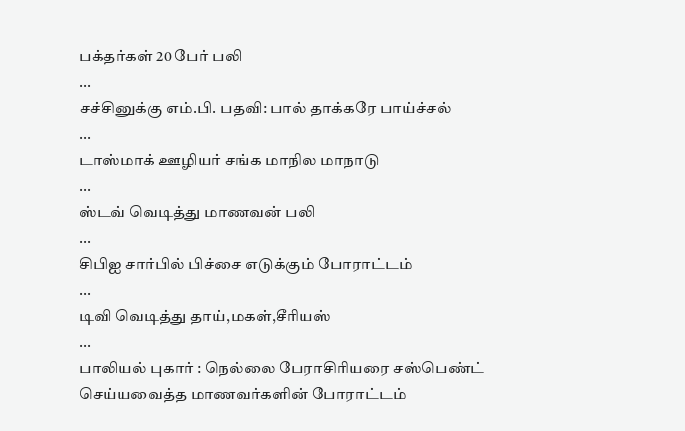பக்தர்கள் 20 பேர் பலி
...
சச்சினுக்கு எம்.பி. பதவி: பால் தாக்கரே பாய்ச்சல்
...
டாஸ்மாக் ஊழியர் சங்க மாநில மாநாடு
...
ஸ்டவ் வெடித்து மாணவன் பலி
...
சிபிஐ சார்பில் பிச்சை எடுக்கும் போராட்டம்
...
டிவி வெடித்து தாய்,மகள்,சீரியஸ்
...
பாலியல் புகார் : நெல்லை பேராசிரியரை சஸ்பெண்ட் செய்யவைத்த மாணவர்களின் போராட்டம்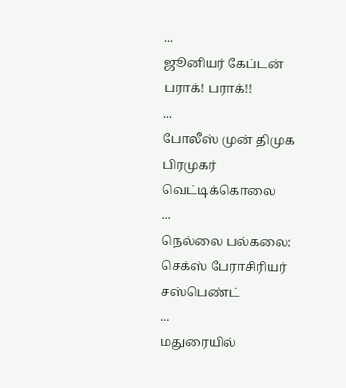...
ஜூனியர் கேப்டன் பராக்! பராக்!!
...
போலீஸ் முன் திமுக பிரமுகர் வெட்டிக்கொலை
...
நெல்லை பல்கலை: செக்ஸ் பேராசிரியர் சஸ்பெண்ட்
...
மதுரையில்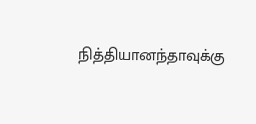நித்தியானந்தாவுக்கு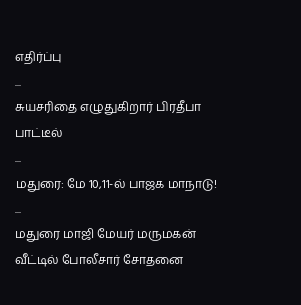எதிர்ப்பு
...
சுயசரிதை எழுதுகிறார் பிரதீபா பாட்டீல்
...
மதுரை: மே 10,11-ல் பாஜக மாநாடு!
...
மதுரை மாஜி மேயர் மருமகன் வீட்டில் போலீசார் சோதனை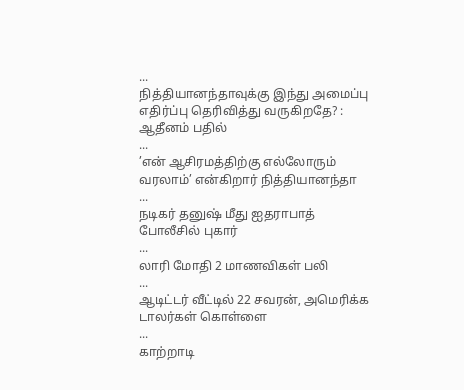...
நித்தியானந்தாவுக்கு இந்து அமைப்பு எதிர்ப்பு தெரிவித்து வருகிறதே? : ஆதீனம் பதில்
...
’என் ஆசிரமத்திற்கு எல்லோரும் வரலாம்’ என்கிறார் நித்தியானந்தா
...
நடிகர் தனுஷ் மீது ஐதராபாத் போலீசில் புகார்
...
லாரி மோதி 2 மாணவிகள் பலி
...
ஆடிட்டர் வீட்டில் 22 சவரன், அமெரிக்க டாலர்கள் கொள்ளை
...
காற்றாடி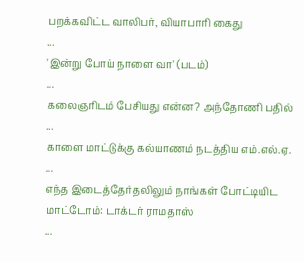பறக்கவிட்ட வாலிபர், வியாபாரி கைது
...
'இன்று போய் நாளை வா' (படம்)
...
கலைஞரிடம் பேசியது என்ன? அந்தோணி பதில்
...
காளை மாட்டுக்கு கல்யாணம் நடத்திய எம்.எல்.ஏ.
...
எந்த இடைத்தேர்தலிலும் நாங்கள் போட்டியிட மாட்டோம்: டாக்டர் ராமதாஸ்
...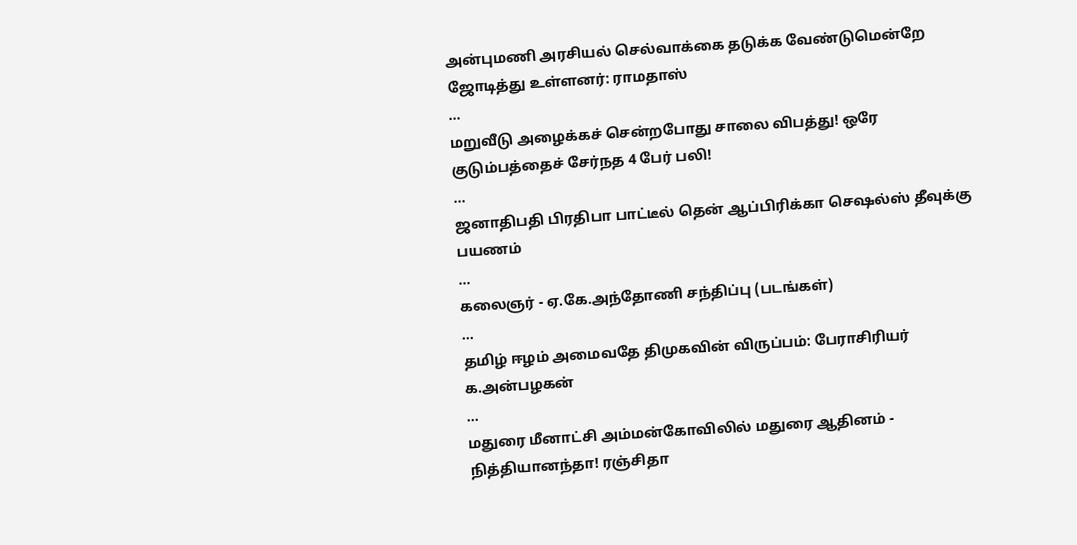அன்புமணி அரசியல் செல்வாக்கை தடுக்க வேண்டுமென்றே ஜோடித்து உள்ளனர்: ராமதாஸ்
...
மறுவீடு அழைக்கச் சென்றபோது சாலை விபத்து! ஒரே குடும்பத்தைச் சேர்நத 4 பேர் பலி!
...
ஜனாதிபதி பிரதிபா பாட்டீல் தென் ஆப்பிரிக்கா செஷல்ஸ் தீவுக்கு பயணம்
...
கலைஞர் - ஏ.கே.அந்தோணி சந்திப்பு (படங்கள்)
...
தமிழ் ஈழம் அமைவதே திமுகவின் விருப்பம்: பேராசிரியர் க.அன்பழகன்
...
மதுரை மீனாட்சி அம்மன்கோவிலில் மதுரை ஆதினம் - நித்தியானந்தா! ரஞ்சிதா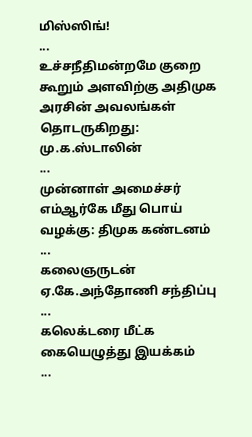மிஸ்ஸிங்!
...
உச்சநீதிமன்றமே குறை கூறும் அளவிற்கு அதிமுக அரசின் அவலங்கள் தொடருகிறது: மு.க.ஸ்டாலின்
...
முன்னாள் அமைச்சர் எம்ஆர்கே மீது பொய் வழக்கு: திமுக கண்டனம்
...
கலைஞருடன் ஏ.கே.அந்தோணி சந்திப்பு
...
கலெக்டரை மீட்க கையெழுத்து இயக்கம்
...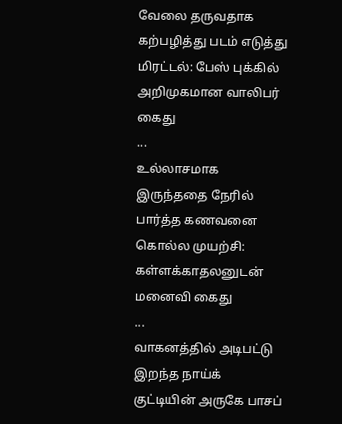வேலை தருவதாக கற்பழித்து படம் எடுத்து மிரட்டல்: பேஸ் புக்கில் அறிமுகமான வாலிபர் கைது
...
உல்லாசமாக இருந்ததை நேரில் பார்த்த கணவனை கொல்ல முயற்சி: கள்ளக்காதலனுடன் மனைவி கைது
...
வாகனத்தில் அடிபட்டு இறந்த நாய்க் குட்டியின் அருகே பாசப்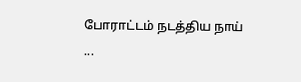போராட்டம் நடத்திய நாய்
...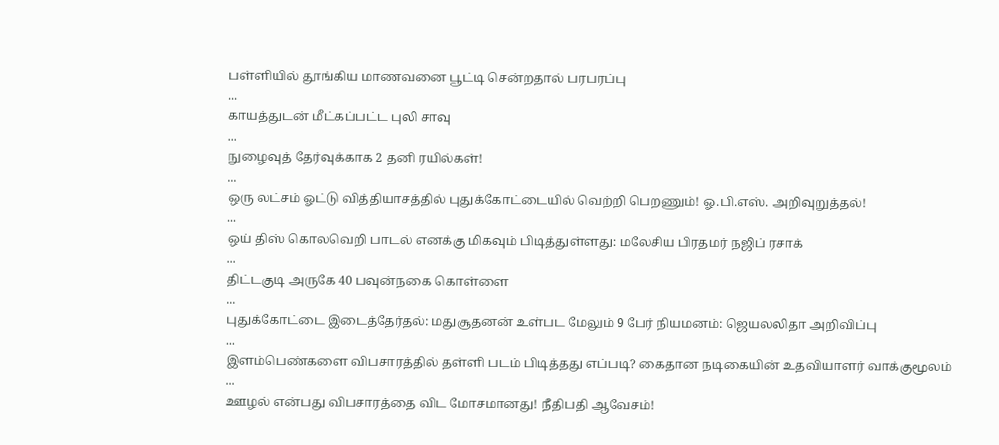பள்ளியில் தூங்கிய மாணவனை பூட்டி சென்றதால் பரபரப்பு
...
காயத்துடன் மீட்கப்பட்ட புலி சாவு
...
நுழைவுத் தேர்வுக்காக 2 தனி ரயில்கள்!
...
ஒரு லட்சம் ஓட்டு வித்தியாசத்தில் புதுக்கோட்டையில் வெற்றி பெறணும்! ஓ.பி.எஸ். அறிவுறுத்தல்!
...
ஒய் திஸ் கொலவெறி பாடல் எனக்கு மிகவும் பிடித்துள்ளது: மலேசிய பிரதமர் நஜிப் ரசாக்
...
திட்டகுடி அருகே 40 பவுன்நகை கொள்ளை
...
புதுக்கோட்டை இடைத்தேர்தல்: மதுசூதனன் உள்பட மேலும் 9 பேர் நியமனம்: ஜெயலலிதா அறிவிப்பு
...
இளம்பெண்களை விபசாரத்தில் தள்ளி படம் பிடித்தது எப்படி? கைதான நடிகையின் உதவியாளர் வாக்குமூலம்
...
ஊழல் என்பது விபசாரத்தை விட மோசமானது! நீதிபதி ஆவேசம்!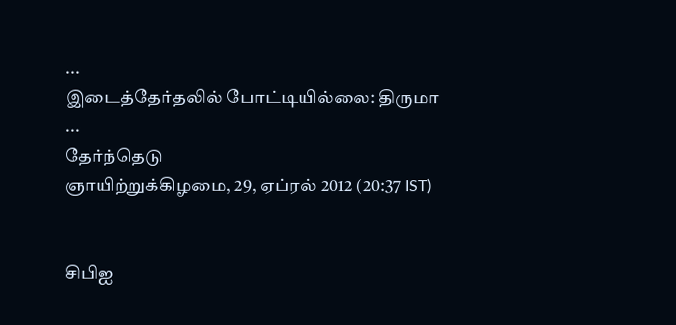...
இடைத்தேர்தலில் போட்டியில்லை: திருமா
...
தேர்ந்தெடு
ஞாயிற்றுக்கிழமை, 29, ஏப்ரல் 2012 (20:37 IST)


சிபிஐ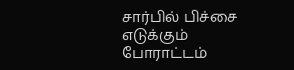சார்பில் பிச்சை எடுக்கும் போராட்டம்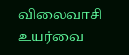விலைவாசி உயர்வை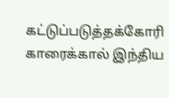கட்டுப்படுத்தக்கோரி காரைக்கால் இந்திய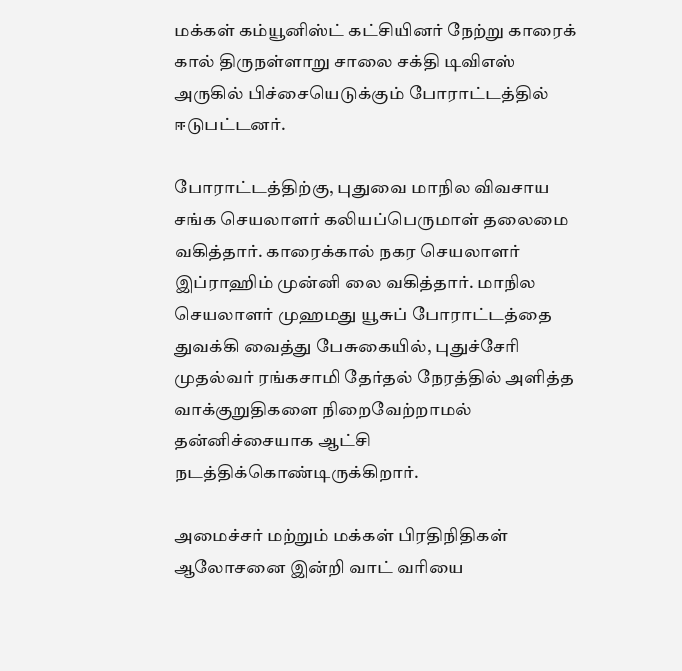மக்கள் கம்யூனிஸ்ட் கட்சியினர் நேற்று காரைக் கால் திருநள்ளாறு சாலை சக்தி டிவிஎஸ் அருகில் பிச்சையெடுக்கும் போராட்டத்தில் ஈடுபட்டனர்.

போராட்டத்திற்கு, புதுவை மாநில விவசாய சங்க செயலாளர் கலியப்பெருமாள் தலைமை வகித்தார். காரைக்கால் நகர செயலாளர் இப்ராஹிம் முன்னி லை வகித்தார். மாநில செயலாளர் முஹமது யூசுப் போராட்டத்தை துவக்கி வைத்து பேசுகையில், புதுச்சேரி முதல்வர் ரங்கசாமி தேர்தல் நேரத்தில் அளித்த வாக்குறுதிகளை நிறைவேற்றாமல் தன்னிச்சையாக ஆட்சி நடத்திக்கொண்டிருக்கிறார்.

அமைச்சர் மற்றும் மக்கள் பிரதிநிதிகள் ஆலோசனை இன்றி வாட் வரியை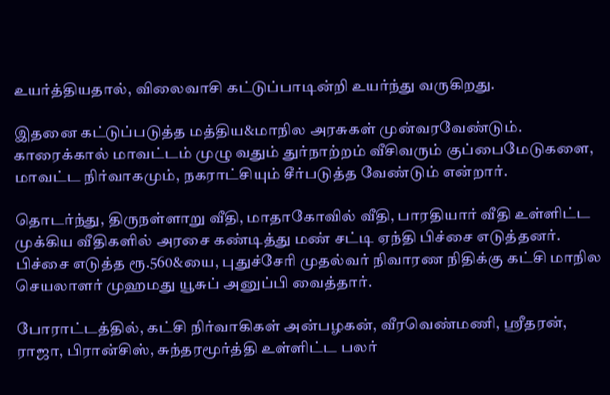உயர்த்தியதால், விலைவாசி கட்டுப்பாடின்றி உயர்ந்து வருகிறது.

இதனை கட்டுப்படுத்த மத்திய&மாநில அரசுகள் முன்வரவேண்டும். காரைக்கால் மாவட்டம் முழு வதும் துர்நாற்றம் வீசிவரும் குப்பைமேடுகளை, மாவட்ட நிர்வாகமும், நகராட்சியும் சீர்படுத்த வேண்டும் என்றார்.

தொடர்ந்து, திருநள்ளாறு வீதி, மாதாகோவில் வீதி, பாரதியார் வீதி உள்ளிட்ட முக்கிய வீதிகளில் அரசை கண்டித்து மண் சட்டி ஏந்தி பிச்சை எடுத்தனர். பிச்சை எடுத்த ரூ.560&யை, புதுச்சேரி முதல்வர் நிவாரண நிதிக்கு கட்சி மாநில செயலாளர் முஹமது யூசுப் அனுப்பி வைத்தார்.

போராட்டத்தில், கட்சி நிர்வாகிகள் அன்பழகன், வீரவெண்மணி, ஸ்ரீதரன், ராஜா, பிரான்சிஸ், சுந்தரமூர்த்தி உள்ளிட்ட பலர்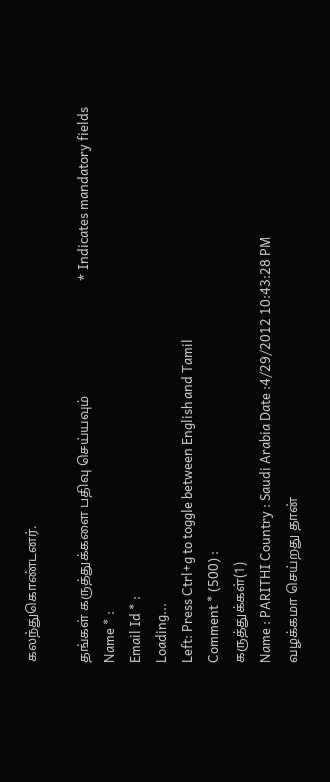கலந்துகொண்டனர்.

தங்கள் கருத்துக்களை பதிவு செய்யவும்                                  * Indicates mandatory fields
Name * :
Email Id * :
Loading...
Left: Press Ctrl+g to toggle between English and Tamil
Comment * (500) :
கருத்துக்கள்(1)
Name : PARITHI Country : Saudi Arabia Date :4/29/2012 10:43:28 PM
வழக்கமா செய்றது தான்